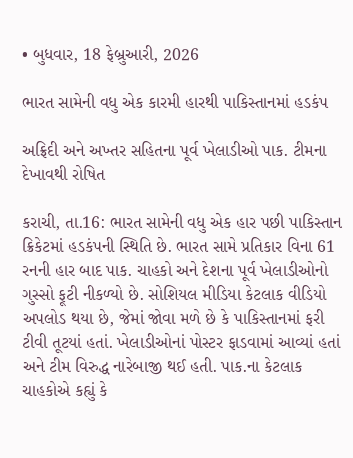• બુધવાર, 18 ફેબ્રુઆરી, 2026

ભારત સામેની વધુ એક કારમી હારથી પાકિસ્તાનમાં હડકંપ

અફ્રિદી અને અખ્તર સહિતના પૂર્વ ખેલાડીઓ પાક. ટીમના દેખાવથી રોષિત

કરાચી, તા.16: ભારત સામેની વધુ એક હાર પછી પાકિસ્તાન ક્રિકેટમાં હડકંપની સ્થિતિ છે. ભારત સામે પ્રતિકાર વિના 61 રનની હાર બાદ પાક. ચાહકો અને દેશના પૂર્વ ખેલાડીઓનો ગુસ્સો ફૂટી નીકળ્યો છે. સોશિયલ મીડિયા કેટલાક વીડિયો અપલોડ થયા છે, જેમાં જોવા મળે છે કે પાકિસ્તાનમાં ફરી ટીવી તૂટયાં હતાં. ખેલાડીઓનાં પોસ્ટર ફાડવામાં આવ્યાં હતાં અને ટીમ વિરુદ્ધ નારેબાજી થઈ હતી. પાક.ના કેટલાક ચાહકોએ કહ્યું કે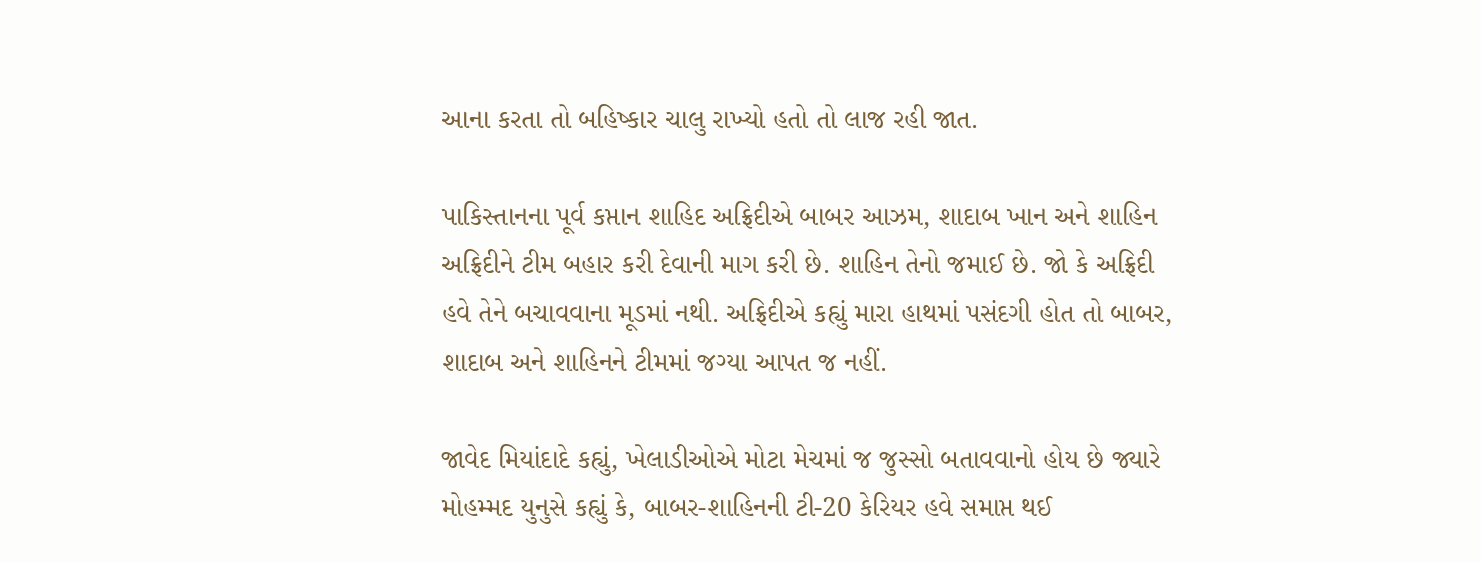આના કરતા તો બહિષ્કાર ચાલુ રાખ્યો હતો તો લાજ રહી જાત.

પાકિસ્તાનના પૂર્વ કપ્તાન શાહિદ અફ્રિદીએ બાબર આઝમ, શાદાબ ખાન અને શાહિન અફ્રિદીને ટીમ બહાર કરી દેવાની માગ કરી છે. શાહિન તેનો જમાઈ છે. જો કે અફ્રિદી હવે તેને બચાવવાના મૂડમાં નથી. અફ્રિદીએ કહ્યું મારા હાથમાં પસંદગી હોત તો બાબર, શાદાબ અને શાહિનને ટીમમાં જગ્યા આપત જ નહીં.

જાવેદ મિયાંદાદે કહ્યું, ખેલાડીઓએ મોટા મેચમાં જ જુસ્સો બતાવવાનો હોય છે જ્યારે મોહમ્મદ યુનુસે કહ્યું કે, બાબર-શાહિનની ટી-20 કેરિયર હવે સમાપ્ત થઈ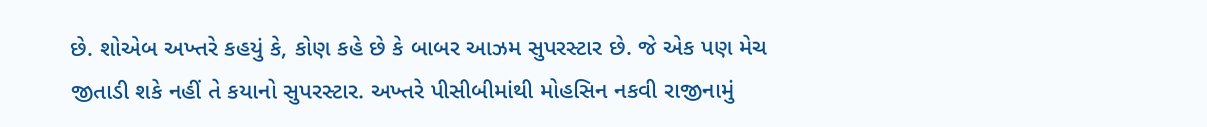છે. શોએબ અખ્તરે કહયું કે, કોણ કહે છે કે બાબર આઝમ સુપરસ્ટાર છે. જે એક પણ મેચ જીતાડી શકે નહીં તે કયાનો સુપરસ્ટાર. અખ્તરે પીસીબીમાંથી મોહસિન નકવી રાજીનામું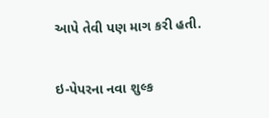આપે તેવી પણ માગ કરી હતી.

ઇ-પેપરના નવા શુલ્ક